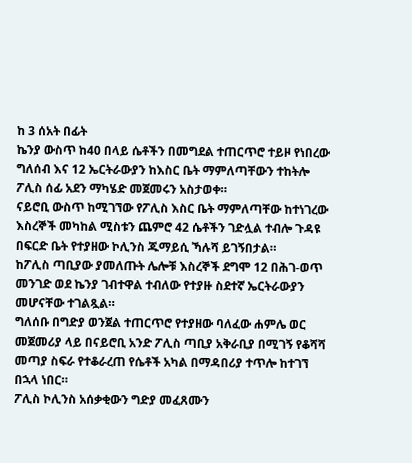ከ 3 ሰአት በፊት
ኬንያ ውስጥ ከ40 በላይ ሴቶችን በመግደል ተጠርጥሮ ተይዞ የነበረው ግለሰብ እና 12 ኤርትራውያን ከእስር ቤት ማምለጣቸውን ተከትሎ ፖሊስ ሰፊ አደን ማካሄድ መጀመሩን አስታወቀ።
ናይሮቢ ውስጥ ከሚገኘው የፖሊስ እስር ቤት ማምለጣቸው ከተነገረው እስረኞች መካከል ሚስቱን ጨምሮ 42 ሴቶችን ገድሏል ተብሎ ጉዳዩ በፍርድ ቤት የተያዘው ኮሊንስ ጁማይሲ ኻሉሻ ይገኝበታል።
ከፖሊስ ጣቢያው ያመለጡት ሌሎቹ እስረኞች ደግሞ 12 በሕገ-ወጥ መንገድ ወደ ኬንያ ገብተዋል ተብለው የተያዙ ስደተኛ ኤርትራውያን መሆናቸው ተገልጿል።
ግለሰቡ በግድያ ወንጀል ተጠርጥሮ የተያዘው ባለፈው ሐምሌ ወር መጀመሪያ ላይ በናይሮቢ አንድ ፖሊስ ጣቢያ አቅራቢያ በሚገኝ የቆሻሻ መጣያ ስፍራ የተቆራረጠ የሴቶች አካል በማዳበሪያ ተጥሎ ከተገኘ በኋላ ነበር።
ፖሊስ ኮሊንስ አሰቃቂውን ግድያ መፈጸሙን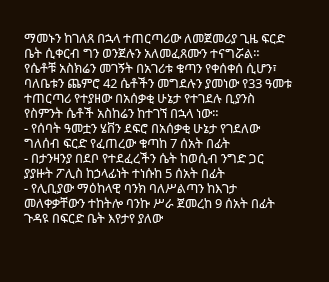ማመኑን ከገለጸ በኋላ ተጠርጣሪው ለመጀመሪያ ጊዜ ፍርድ ቤት ሲቀርብ ግን ወንጀሉን አለመፈጸሙን ተናግሯል።
የሴቶቹ አስክሬን መገኝት በአገሪቱ ቁጣን የቀሰቀሰ ሲሆን፣ ባለቤቱን ጨምሮ 42 ሴቶችን መግደሉን ያመነው የ33 ዓመቱ ተጠርጣሪ የተያዘው በአሰቃቂ ሁኔታ የተገደሉ ቢያንስ የስምንት ሴቶች አስከሬን ከተገኘ በኋላ ነው።
- የሰባት ዓመቷን ሄቨን ደፍሮ በአሰቃቂ ሁኔታ የገደለው ግለሰብ ፍርድ የፈጠረው ቁጣከ 7 ሰአት በፊት
- በታንዛንያ በደቦ የተደፈረችን ሴት ከወሲብ ንግድ ጋር ያያዙት ፖሊስ ከኃላፊነት ተነሱከ 5 ሰአት በፊት
- የሊቢያው ማዕከላዊ ባንክ ባለሥልጣን ከእገታ መለቀቃቸውን ተከትሎ ባንኩ ሥራ ጀመረከ 9 ሰአት በፊት
ጉዳዩ በፍርድ ቤት እየታየ ያለው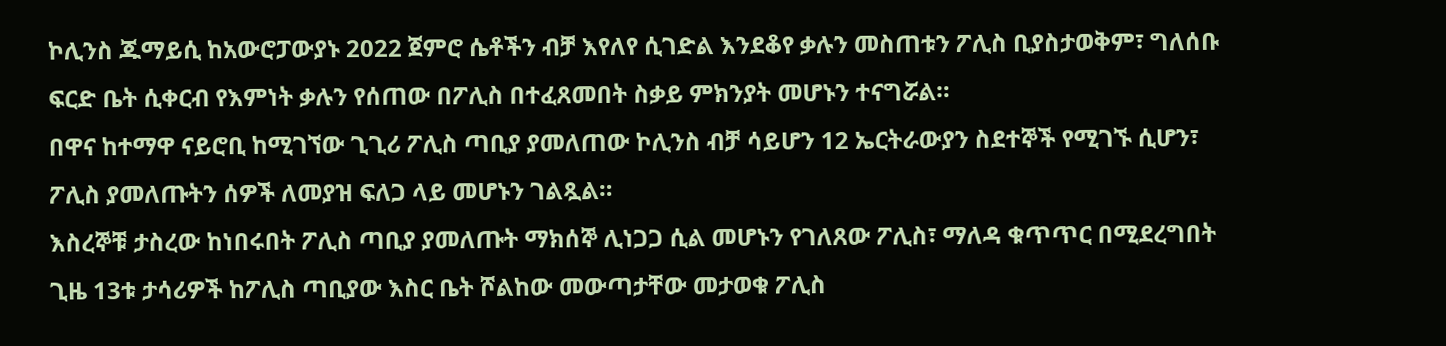ኮሊንስ ጁማይሲ ከአውሮፓውያኑ 2022 ጀምሮ ሴቶችን ብቻ እየለየ ሲገድል እንደቆየ ቃሉን መስጠቱን ፖሊስ ቢያስታወቅም፣ ግለሰቡ ፍርድ ቤት ሲቀርብ የእምነት ቃሉን የሰጠው በፖሊስ በተፈጸመበት ስቃይ ምክንያት መሆኑን ተናግሯል።
በዋና ከተማዋ ናይሮቢ ከሚገኘው ጊጊሪ ፖሊስ ጣቢያ ያመለጠው ኮሊንስ ብቻ ሳይሆን 12 ኤርትራውያን ስደተኞች የሚገኙ ሲሆን፣ ፖሊስ ያመለጡትን ሰዎች ለመያዝ ፍለጋ ላይ መሆኑን ገልጿል።
እስረኞቹ ታስረው ከነበሩበት ፖሊስ ጣቢያ ያመለጡት ማክሰኞ ሊነጋጋ ሲል መሆኑን የገለጸው ፖሊስ፣ ማለዳ ቁጥጥር በሚደረግበት ጊዜ 13ቱ ታሳሪዎች ከፖሊስ ጣቢያው እስር ቤት ሾልከው መውጣታቸው መታወቁ ፖሊስ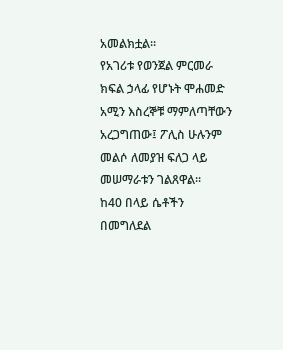አመልክቷል።
የአገሪቱ የወንጀል ምርመራ ክፍል ኃላፊ የሆኑት ሞሐመድ አሚን እስረኞቹ ማምለጣቸውን አረጋግጠው፤ ፖሊስ ሁሉንም መልሶ ለመያዝ ፍለጋ ላይ መሠማራቱን ገልጸዋል።
ከ40 በላይ ሴቶችን በመግለደል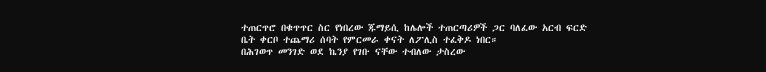ተጠርጥሮ በቁጥጥር ስር የነበረው ጁማይሲ ከሌሎች ተጠርጣሪዎች ጋር ባለፈው አርብ ፍርድ ቤት ቀርቦ ተጨማሪ ሰባት የምርመራ ቀናት ለፖሊስ ተፈቅዶ ነበር።
በሕገወጥ መንገድ ወደ ኬንያ የገቡ ናቸው ተብለው ታስረው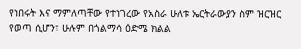የነበሩት እና ማምለጣቸው የተነገረው የአስራ ሁለቱ ኤርትራውያን ስም ዝርዝር የወጣ ሲሆን፣ ሁሉም በጎልማሳ ዕድሜ ክልል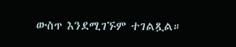ውስጥ እንደሚገኙም ተገልጿል።